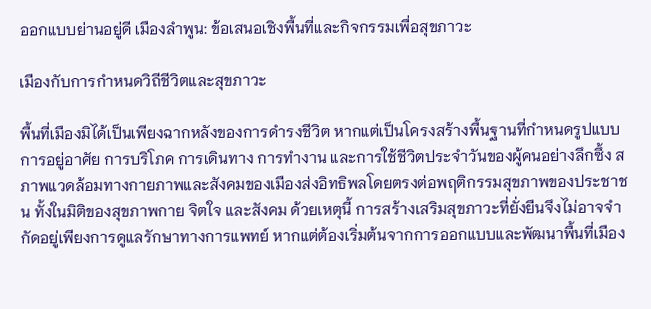ออกแบบย่านอยู่ดี เมืองลำพูน: ข้อเสนอเชิงพื้นที่และกิจกรรมเพื่อสุขภาวะ

เมืองกับการกำหนดวิถีชีวิตและสุขภาวะ

พื้นที่เมืองมิได้เป็นเพียงฉากหลังของการดำรงชีวิต หากแต่เป็นโครงสร้างพื้นฐานที่กำหนดรูปแบบการอยู่อาศัย การบริโภค การเดินทาง การทำงาน และการใช้ชีวิตประจำวันของผู้คนอย่างลึกซึ้ง สภาพแวดล้อมทางกายภาพและสังคมของเมืองส่งอิทธิพลโดยตรงต่อพฤติกรรมสุขภาพของประชาชน ทั้งในมิติของสุขภาพกาย จิตใจ และสังคม ด้วยเหตุนี้ การสร้างเสริมสุขภาวะที่ยั่งยืนจึงไม่อาจจำกัดอยู่เพียงการดูแลรักษาทางการแพทย์ หากแต่ต้องเริ่มต้นจากการออกแบบและพัฒนาพื้นที่เมือง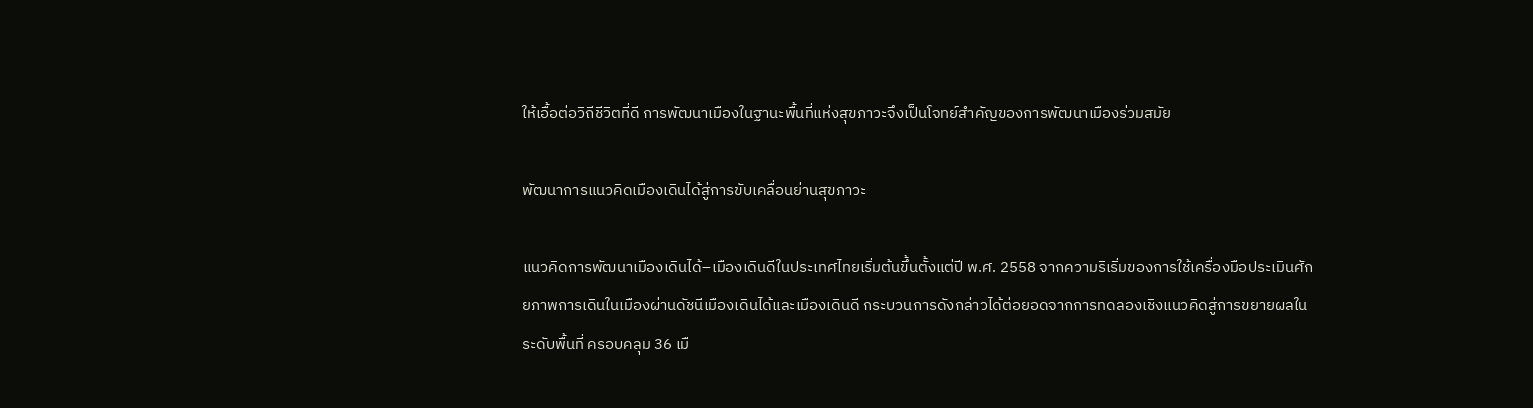ให้เอื้อต่อวิถีชีวิตที่ดี การพัฒนาเมืองในฐานะพื้นที่แห่งสุขภาวะจึงเป็นโจทย์สำคัญของการพัฒนาเมืองร่วมสมัย

พัฒนาการแนวคิดเมืองเดินได้สู่การขับเคลื่อนย่านสุขภาวะ

แนวคิดการพัฒนาเมืองเดินได้–เมืองเดินดีในประเทศไทยเริ่มต้นขึ้นตั้งแต่ปี พ.ศ. 2558 จากความริเริ่มของการใช้เครื่องมือประเมินศักยภาพการเดินในเมืองผ่านดัชนีเมืองเดินได้และเมืองเดินดี กระบวนการดังกล่าวได้ต่อยอดจากการทดลองเชิงแนวคิดสู่การขยายผลในระดับพื้นที่ ครอบคลุม 36 เมื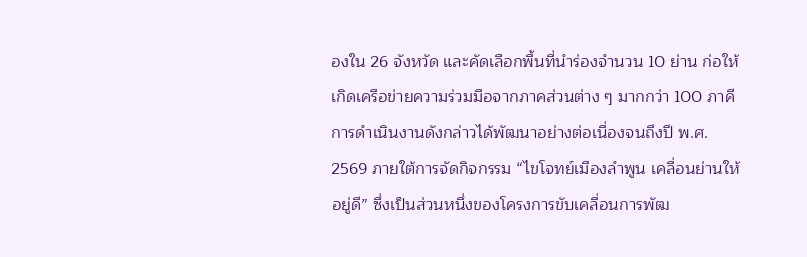องใน 26 จังหวัด และคัดเลือกพื้นที่นำร่องจำนวน 10 ย่าน ก่อให้เกิดเครือข่ายความร่วมมือจากภาคส่วนต่าง ๆ มากกว่า 100 ภาคี การดำเนินงานดังกล่าวได้พัฒนาอย่างต่อเนื่องจนถึงปี พ.ศ. 2569 ภายใต้การจัดกิจกรรม “ไขโจทย์เมืองลำพูน เคลื่อนย่านให้อยู่ดี” ซึ่งเป็นส่วนหนึ่งของโครงการขับเคลื่อนการพัฒ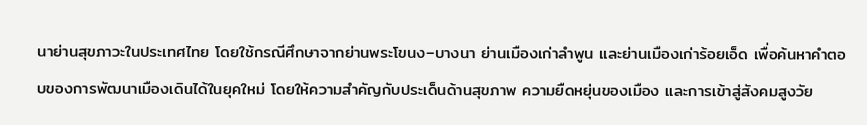นาย่านสุขภาวะในประเทศไทย โดยใช้กรณีศึกษาจากย่านพระโขนง–บางนา ย่านเมืองเก่าลำพูน และย่านเมืองเก่าร้อยเอ็ด เพื่อค้นหาคำตอบของการพัฒนาเมืองเดินได้ในยุคใหม่ โดยให้ความสำคัญกับประเด็นด้านสุขภาพ ความยืดหยุ่นของเมือง และการเข้าสู่สังคมสูงวัย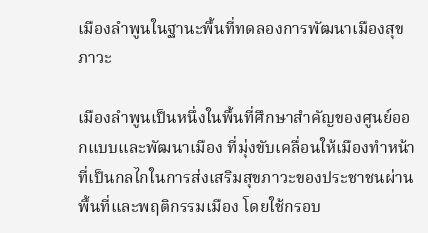เมืองลำพูนในฐานะพื้นที่ทดลองการพัฒนาเมืองสุขภาวะ

เมืองลำพูนเป็นหนึ่งในพื้นที่ศึกษาสำคัญของศูนย์ออกแบบและพัฒนาเมือง ที่มุ่งขับเคลื่อนให้เมืองทำหน้าที่เป็นกลไกในการส่งเสริมสุขภาวะของประชาชนผ่านพื้นที่และพฤติกรรมเมือง โดยใช้กรอบ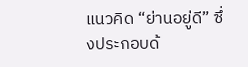แนวคิด “ย่านอยู่ดี” ซึ่งประกอบด้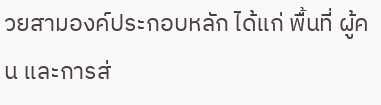วยสามองค์ประกอบหลัก ได้แก่ พื้นที่ ผู้คน และการส่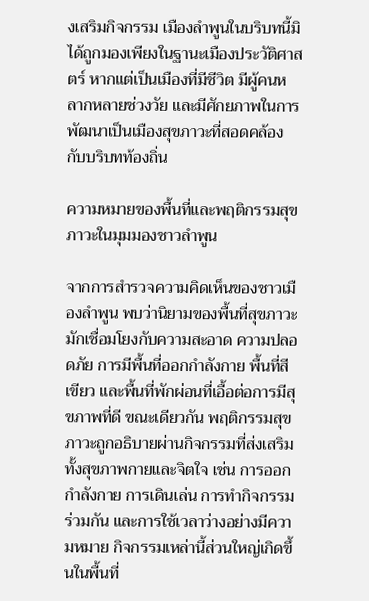งเสริมกิจกรรม เมืองลำพูนในบริบทนี้มิได้ถูกมองเพียงในฐานะเมืองประวัติศาสตร์ หากแต่เป็นเมืองที่มีชีวิต มีผู้คนหลากหลายช่วงวัย และมีศักยภาพในการพัฒนาเป็นเมืองสุขภาวะที่สอดคล้องกับบริบทท้องถิ่น

ความหมายของพื้นที่และพฤติกรรมสุขภาวะในมุมมองชาวลำพูน

จากการสำรวจความคิดเห็นของชาวเมืองลำพูน พบว่านิยามของพื้นที่สุขภาวะมักเชื่อมโยงกับความสะอาด ความปลอดภัย การมีพื้นที่ออกกำลังกาย พื้นที่สีเขียว และพื้นที่พักผ่อนที่เอื้อต่อการมีสุขภาพที่ดี ขณะเดียวกัน พฤติกรรมสุขภาวะถูกอธิบายผ่านกิจกรรมที่ส่งเสริมทั้งสุขภาพกายและจิตใจ เช่น การออกกำลังกาย การเดินเล่น การทำกิจกรรมร่วมกัน และการใช้เวลาว่างอย่างมีความหมาย กิจกรรมเหล่านี้ส่วนใหญ่เกิดขึ้นในพื้นที่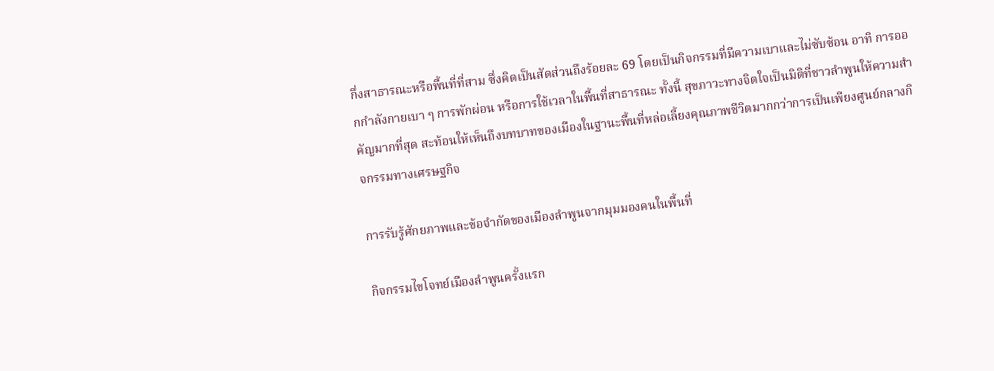กึ่งสาธารณะหรือพื้นที่ที่สาม ซึ่งคิดเป็นสัดส่วนถึงร้อยละ 69 โดยเป็นกิจกรรมที่มีความเบาและไม่ซับซ้อน อาทิ การออกกำลังกายเบา ๆ การพักผ่อน หรือการใช้เวลาในพื้นที่สาธารณะ ทั้งนี้ สุขภาวะทางจิตใจเป็นมิติที่ชาวลำพูนให้ความสำคัญมากที่สุด สะท้อนให้เห็นถึงบทบาทของเมืองในฐานะพื้นที่หล่อเลี้ยงคุณภาพชีวิตมากกว่าการเป็นเพียงศูนย์กลางกิจกรรมทางเศรษฐกิจ

การรับรู้ศักยภาพและข้อจำกัดของเมืองลำพูนจากมุมมองคนในพื้นที่

กิจกรรมไขโจทย์เมืองลำพูนครั้งแรก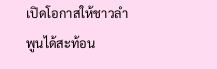เปิดโอกาสให้ชาวลำพูนได้สะท้อน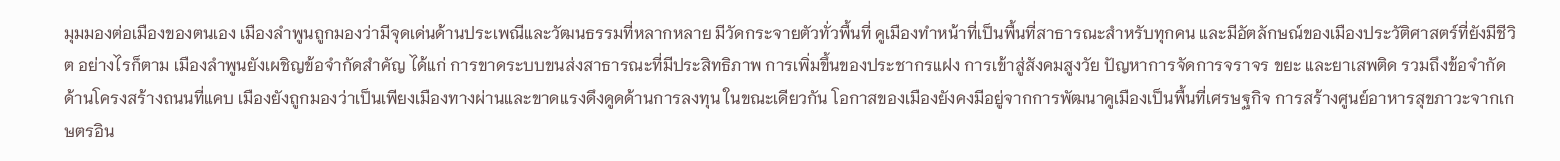มุมมองต่อเมืองของตนเอง เมืองลำพูนถูกมองว่ามีจุดเด่นด้านประเพณีและวัฒนธรรมที่หลากหลาย มีวัดกระจายตัวทั่วพื้นที่ คูเมืองทำหน้าที่เป็นพื้นที่สาธารณะสำหรับทุกคน และมีอัตลักษณ์ของเมืองประวัติศาสตร์ที่ยังมีชีวิต อย่างไรก็ตาม เมืองลำพูนยังเผชิญข้อจำกัดสำคัญ ได้แก่ การขาดระบบขนส่งสาธารณะที่มีประสิทธิภาพ การเพิ่มขึ้นของประชากรแฝง การเข้าสู่สังคมสูงวัย ปัญหาการจัดการจราจร ขยะ และยาเสพติด รวมถึงข้อจำกัดด้านโครงสร้างถนนที่แคบ เมืองยังถูกมองว่าเป็นเพียงเมืองทางผ่านและขาดแรงดึงดูดด้านการลงทุน ในขณะเดียวกัน โอกาสของเมืองยังคงมีอยู่จากการพัฒนาคูเมืองเป็นพื้นที่เศรษฐกิจ การสร้างศูนย์อาหารสุขภาวะจากเกษตรอิน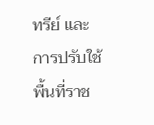ทรีย์ และการปรับใช้พื้นที่ราช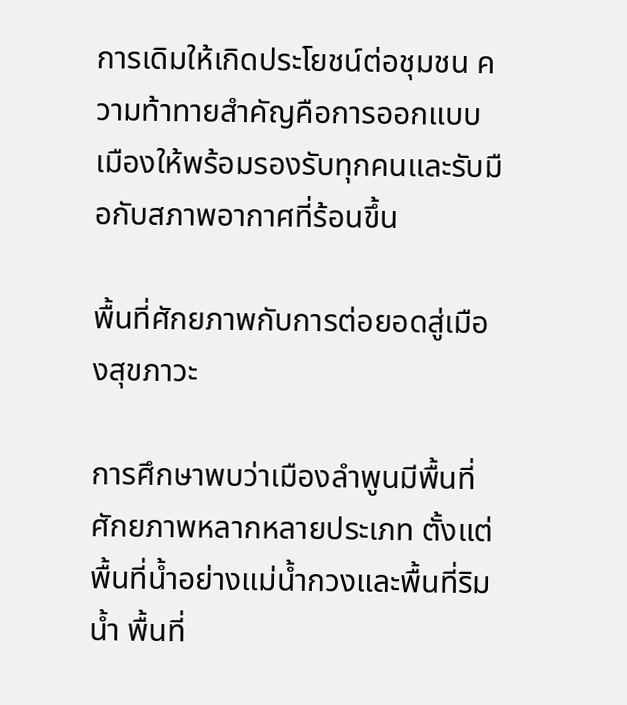การเดิมให้เกิดประโยชน์ต่อชุมชน ความท้าทายสำคัญคือการออกแบบเมืองให้พร้อมรองรับทุกคนและรับมือกับสภาพอากาศที่ร้อนขึ้น

พื้นที่ศักยภาพกับการต่อยอดสู่เมืองสุขภาวะ

การศึกษาพบว่าเมืองลำพูนมีพื้นที่ศักยภาพหลากหลายประเภท ตั้งแต่พื้นที่น้ำอย่างแม่น้ำกวงและพื้นที่ริมน้ำ พื้นที่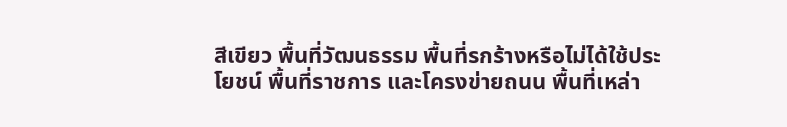สีเขียว พื้นที่วัฒนธรรม พื้นที่รกร้างหรือไม่ได้ใช้ประโยชน์ พื้นที่ราชการ และโครงข่ายถนน พื้นที่เหล่า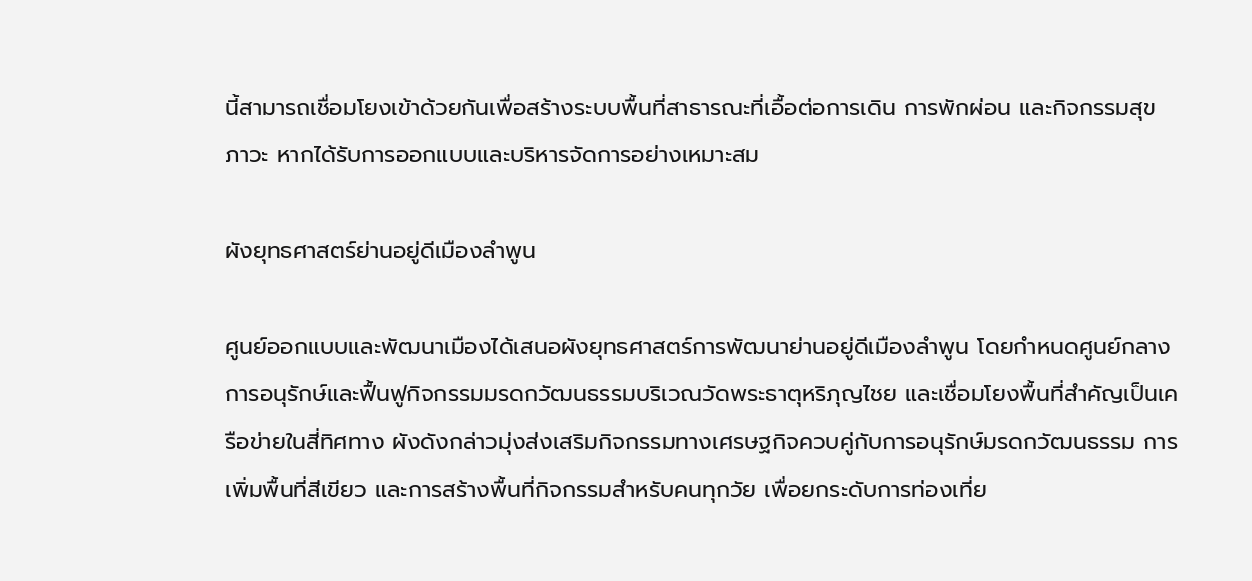นี้สามารถเชื่อมโยงเข้าด้วยกันเพื่อสร้างระบบพื้นที่สาธารณะที่เอื้อต่อการเดิน การพักผ่อน และกิจกรรมสุขภาวะ หากได้รับการออกแบบและบริหารจัดการอย่างเหมาะสม

ผังยุทธศาสตร์ย่านอยู่ดีเมืองลำพูน

ศูนย์ออกแบบและพัฒนาเมืองได้เสนอผังยุทธศาสตร์การพัฒนาย่านอยู่ดีเมืองลำพูน โดยกำหนดศูนย์กลางการอนุรักษ์และฟื้นฟูกิจกรรมมรดกวัฒนธรรมบริเวณวัดพระธาตุหริภุญไชย และเชื่อมโยงพื้นที่สำคัญเป็นเครือข่ายในสี่ทิศทาง ผังดังกล่าวมุ่งส่งเสริมกิจกรรมทางเศรษฐกิจควบคู่กับการอนุรักษ์มรดกวัฒนธรรม การเพิ่มพื้นที่สีเขียว และการสร้างพื้นที่กิจกรรมสำหรับคนทุกวัย เพื่อยกระดับการท่องเที่ย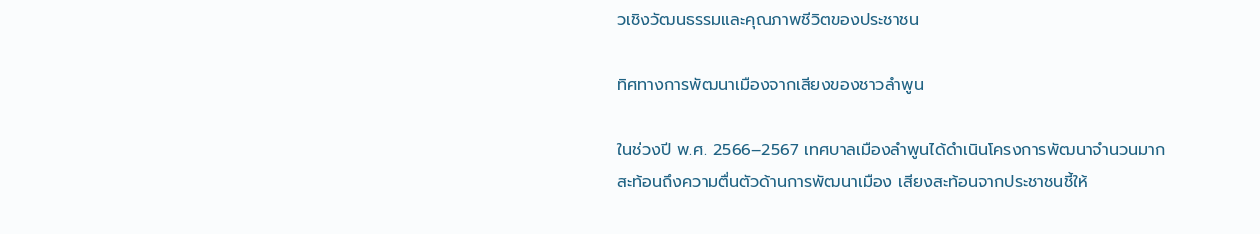วเชิงวัฒนธรรมและคุณภาพชีวิตของประชาชน

ทิศทางการพัฒนาเมืองจากเสียงของชาวลำพูน

ในช่วงปี พ.ศ. 2566–2567 เทศบาลเมืองลำพูนได้ดำเนินโครงการพัฒนาจำนวนมาก สะท้อนถึงความตื่นตัวด้านการพัฒนาเมือง เสียงสะท้อนจากประชาชนชี้ให้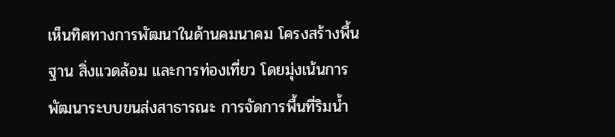เห็นทิศทางการพัฒนาในด้านคมนาคม โครงสร้างพื้นฐาน สิ่งแวดล้อม และการท่องเที่ยว โดยมุ่งเน้นการพัฒนาระบบขนส่งสาธารณะ การจัดการพื้นที่ริมน้ำ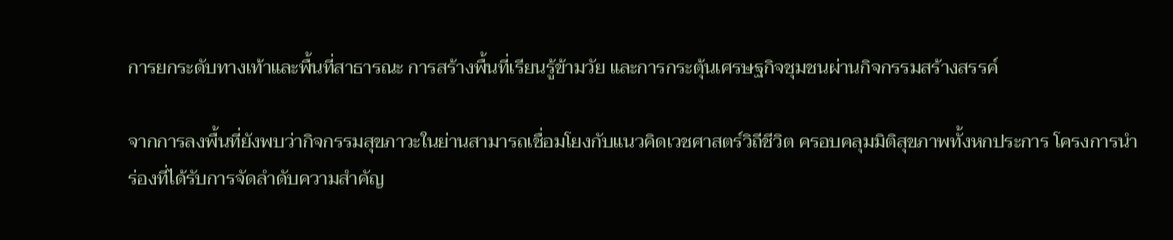การยกระดับทางเท้าและพื้นที่สาธารณะ การสร้างพื้นที่เรียนรู้ข้ามวัย และการกระตุ้นเศรษฐกิจชุมชนผ่านกิจกรรมสร้างสรรค์

จากการลงพื้นที่ยังพบว่ากิจกรรมสุขภาวะในย่านสามารถเชื่อมโยงกับแนวคิดเวชศาสตร์วิถีชีวิต ครอบคลุมมิติสุขภาพทั้งหกประการ โครงการนำร่องที่ได้รับการจัดลำดับความสำคัญ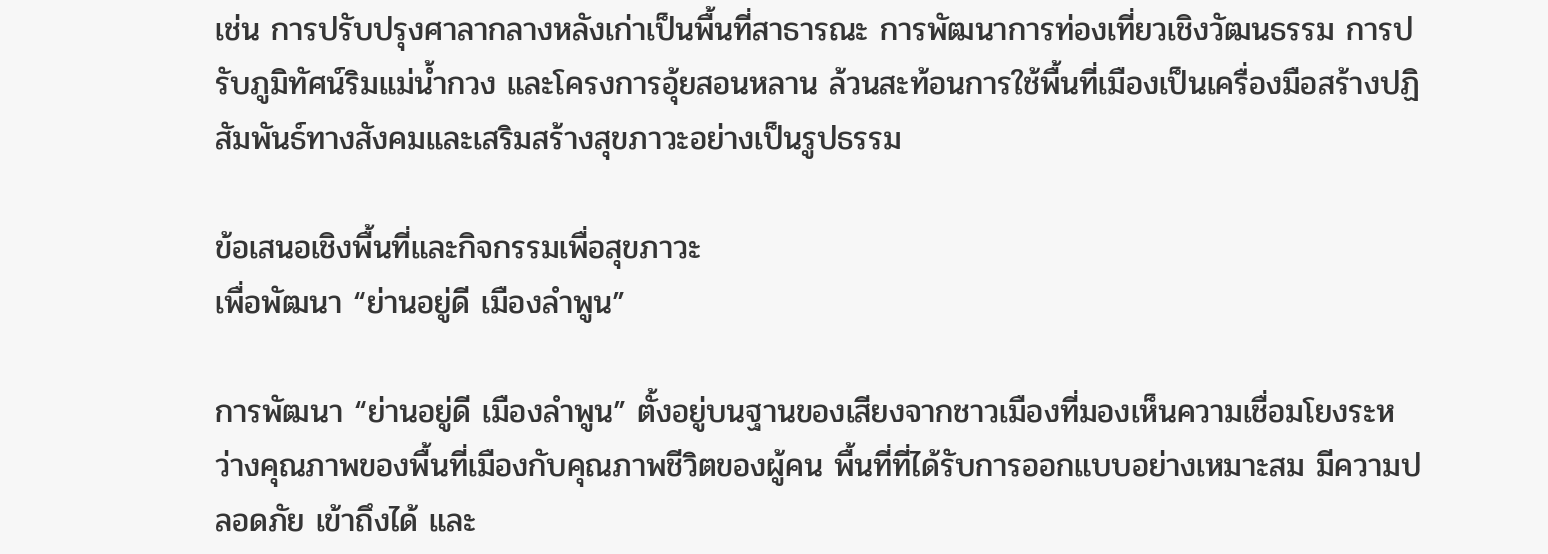เช่น การปรับปรุงศาลากลางหลังเก่าเป็นพื้นที่สาธารณะ การพัฒนาการท่องเที่ยวเชิงวัฒนธรรม การปรับภูมิทัศน์ริมแม่น้ำกวง และโครงการอุ้ยสอนหลาน ล้วนสะท้อนการใช้พื้นที่เมืองเป็นเครื่องมือสร้างปฏิสัมพันธ์ทางสังคมและเสริมสร้างสุขภาวะอย่างเป็นรูปธรรม

ข้อเสนอเชิงพื้นที่และกิจกรรมเพื่อสุขภาวะ
เพื่อพัฒนา “ย่านอยู่ดี เมืองลำพูน”

การพัฒนา “ย่านอยู่ดี เมืองลำพูน” ตั้งอยู่บนฐานของเสียงจากชาวเมืองที่มองเห็นความเชื่อมโยงระหว่างคุณภาพของพื้นที่เมืองกับคุณภาพชีวิตของผู้คน พื้นที่ที่ได้รับการออกแบบอย่างเหมาะสม มีความปลอดภัย เข้าถึงได้ และ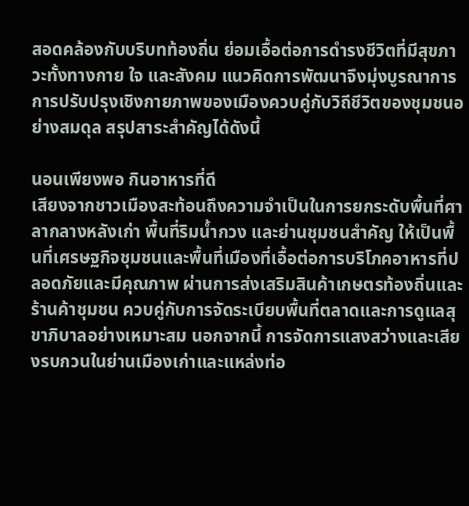สอดคล้องกับบริบทท้องถิ่น ย่อมเอื้อต่อการดำรงชีวิตที่มีสุขภาวะทั้งทางกาย ใจ และสังคม แนวคิดการพัฒนาจึงมุ่งบูรณาการการปรับปรุงเชิงกายภาพของเมืองควบคู่กับวิถีชีวิตของชุมชนอย่างสมดุล สรุปสาระสำคัญได้ดังนี้

นอนเพียงพอ กินอาหารที่ดี
เสียงจากชาวเมืองสะท้อนถึงความจำเป็นในการยกระดับพื้นที่ศาลากลางหลังเก่า พื้นที่ริมน้ำกวง และย่านชุมชนสำคัญ ให้เป็นพื้นที่เศรษฐกิจชุมชนและพื้นที่เมืองที่เอื้อต่อการบริโภคอาหารที่ปลอดภัยและมีคุณภาพ ผ่านการส่งเสริมสินค้าเกษตรท้องถิ่นและร้านค้าชุมชน ควบคู่กับการจัดระเบียบพื้นที่ตลาดและการดูแลสุขาภิบาลอย่างเหมาะสม นอกจากนี้ การจัดการแสงสว่างและเสียงรบกวนในย่านเมืองเก่าและแหล่งท่อ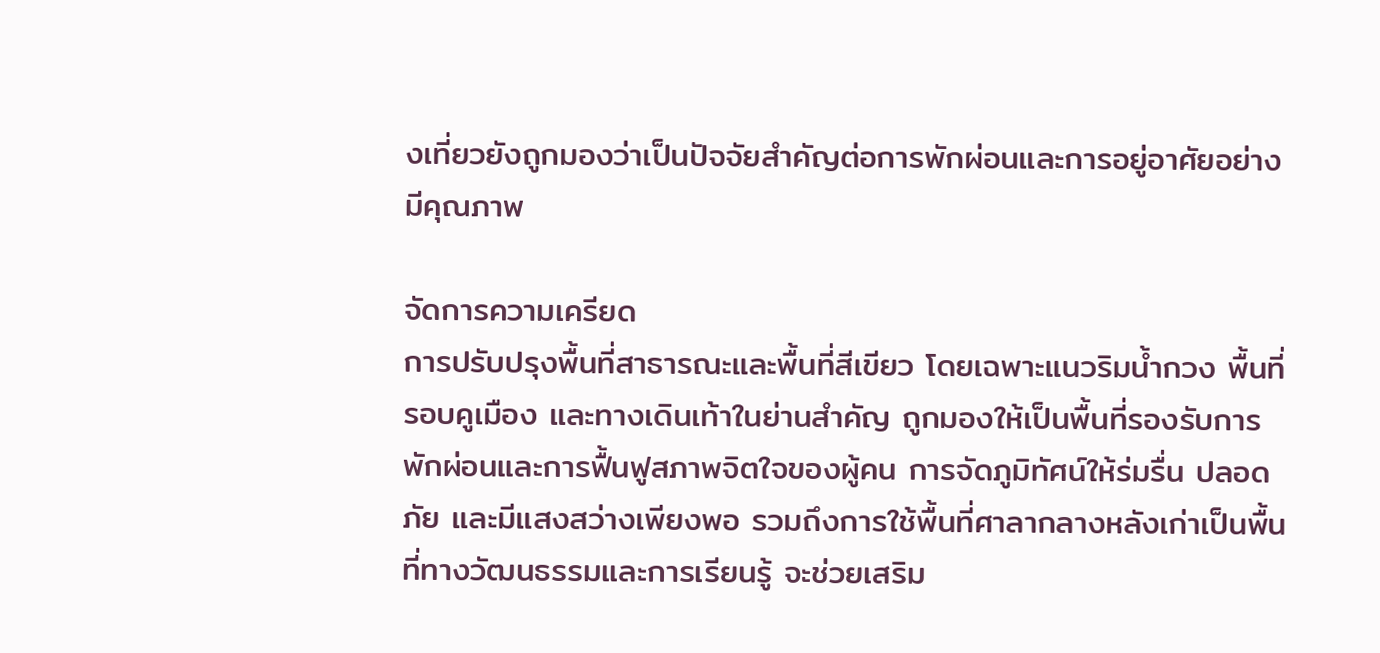งเที่ยวยังถูกมองว่าเป็นปัจจัยสำคัญต่อการพักผ่อนและการอยู่อาศัยอย่างมีคุณภาพ

จัดการความเครียด
การปรับปรุงพื้นที่สาธารณะและพื้นที่สีเขียว โดยเฉพาะแนวริมน้ำกวง พื้นที่รอบคูเมือง และทางเดินเท้าในย่านสำคัญ ถูกมองให้เป็นพื้นที่รองรับการพักผ่อนและการฟื้นฟูสภาพจิตใจของผู้คน การจัดภูมิทัศน์ให้ร่มรื่น ปลอดภัย และมีแสงสว่างเพียงพอ รวมถึงการใช้พื้นที่ศาลากลางหลังเก่าเป็นพื้นที่ทางวัฒนธรรมและการเรียนรู้ จะช่วยเสริม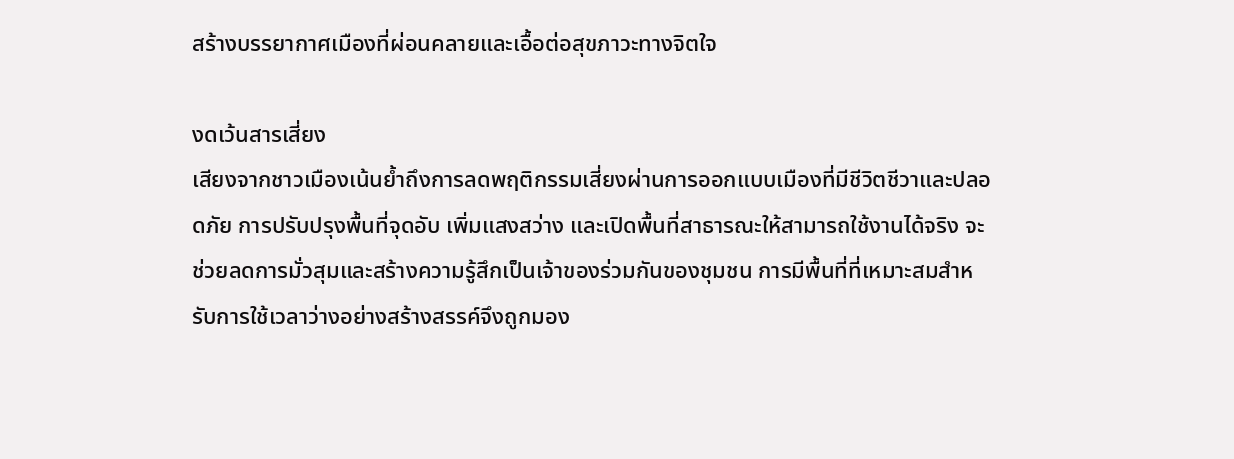สร้างบรรยากาศเมืองที่ผ่อนคลายและเอื้อต่อสุขภาวะทางจิตใจ

งดเว้นสารเสี่ยง
เสียงจากชาวเมืองเน้นย้ำถึงการลดพฤติกรรมเสี่ยงผ่านการออกแบบเมืองที่มีชีวิตชีวาและปลอดภัย การปรับปรุงพื้นที่จุดอับ เพิ่มแสงสว่าง และเปิดพื้นที่สาธารณะให้สามารถใช้งานได้จริง จะช่วยลดการมั่วสุมและสร้างความรู้สึกเป็นเจ้าของร่วมกันของชุมชน การมีพื้นที่ที่เหมาะสมสำหรับการใช้เวลาว่างอย่างสร้างสรรค์จึงถูกมอง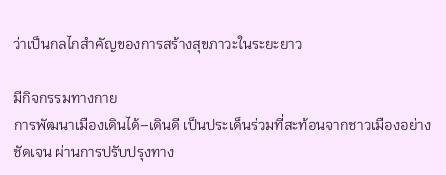ว่าเป็นกลไกสำคัญของการสร้างสุขภาวะในระยะยาว

มีกิจกรรมทางกาย
การพัฒนาเมืองเดินได้–เดินดี เป็นประเด็นร่วมที่สะท้อนจากชาวเมืองอย่างชัดเจน ผ่านการปรับปรุงทาง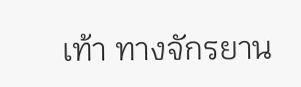เท้า ทางจักรยาน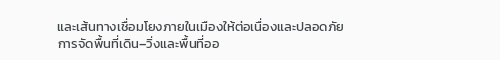และเส้นทางเชื่อมโยงภายในเมืองให้ต่อเนื่องและปลอดภัย การจัดพื้นที่เดิน–วิ่งและพื้นที่ออ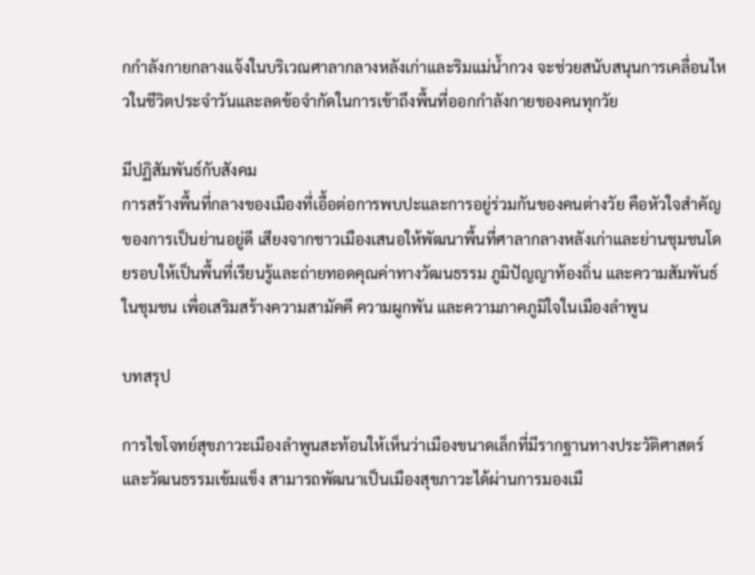กกำลังกายกลางแจ้งในบริเวณศาลากลางหลังเก่าและริมแม่น้ำกวง จะช่วยสนับสนุนการเคลื่อนไหวในชีวิตประจำวันและลดข้อจำกัดในการเข้าถึงพื้นที่ออกกำลังกายของคนทุกวัย

มีปฏิสัมพันธ์กับสังคม
การสร้างพื้นที่กลางของเมืองที่เอื้อต่อการพบปะและการอยู่ร่วมกันของคนต่างวัย คือหัวใจสำคัญของการเป็นย่านอยู่ดี เสียงจากชาวเมืองเสนอให้พัฒนาพื้นที่ศาลากลางหลังเก่าและย่านชุมชนโดยรอบให้เป็นพื้นที่เรียนรู้และถ่ายทอดคุณค่าทางวัฒนธรรม ภูมิปัญญาท้องถิ่น และความสัมพันธ์ในชุมชน เพื่อเสริมสร้างความสามัคคี ความผูกพัน และความภาคภูมิใจในเมืองลำพูน

บทสรุป

การไขโจทย์สุขภาวะเมืองลำพูนสะท้อนให้เห็นว่าเมืองขนาดเล็กที่มีรากฐานทางประวัติศาสตร์และวัฒนธรรมเข้มแข็ง สามารถพัฒนาเป็นเมืองสุขภาวะได้ผ่านการมองเมื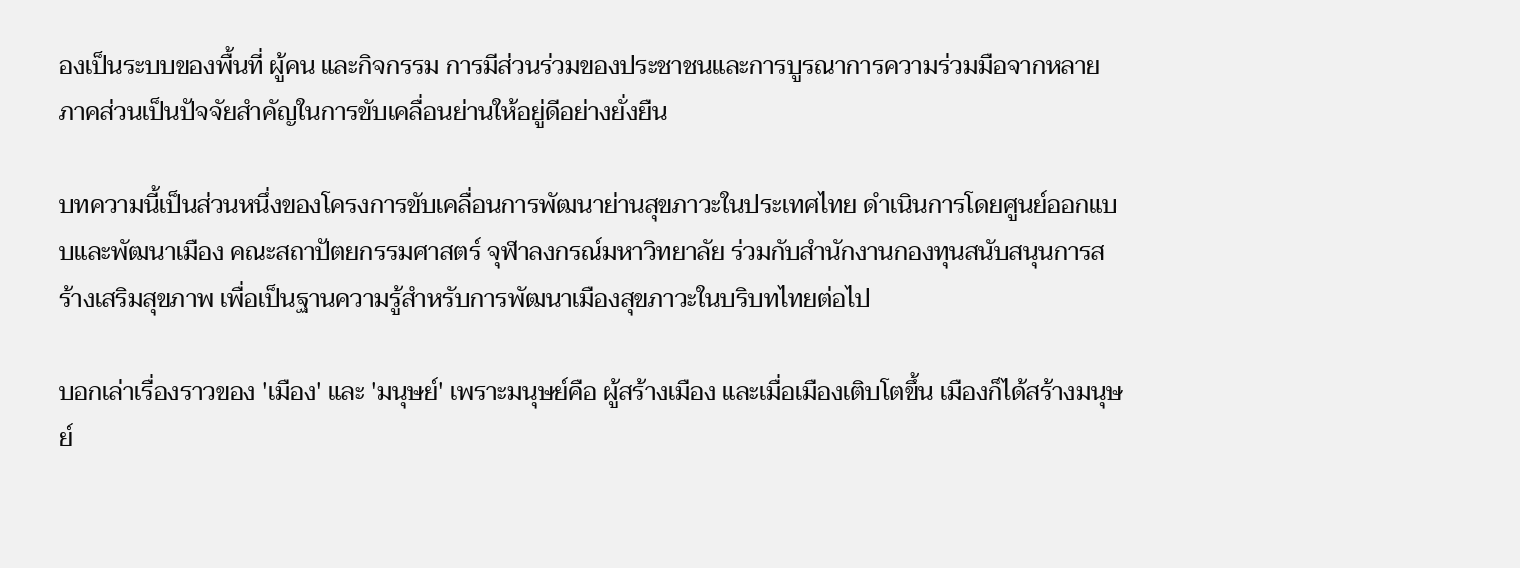องเป็นระบบของพื้นที่ ผู้คน และกิจกรรม การมีส่วนร่วมของประชาชนและการบูรณาการความร่วมมือจากหลายภาคส่วนเป็นปัจจัยสำคัญในการขับเคลื่อนย่านให้อยู่ดีอย่างยั่งยืน

บทความนี้เป็นส่วนหนึ่งของโครงการขับเคลื่อนการพัฒนาย่านสุขภาวะในประเทศไทย ดำเนินการโดยศูนย์ออกแบบและพัฒนาเมือง คณะสถาปัตยกรรมศาสตร์ จุฬาลงกรณ์มหาวิทยาลัย ร่วมกับสำนักงานกองทุนสนับสนุนการสร้างเสริมสุขภาพ เพื่อเป็นฐานความรู้สำหรับการพัฒนาเมืองสุขภาวะในบริบทไทยต่อไป

บอกเล่าเรื่องราวของ 'เมือง' และ 'มนุษย์' เพราะมนุษย์คือ ผู้สร้างเมือง และเมื่อเมืองเติบโตขึ้น เมืองก็ได้สร้างมนุษย์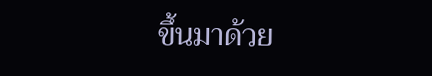ขึ้นมาด้วย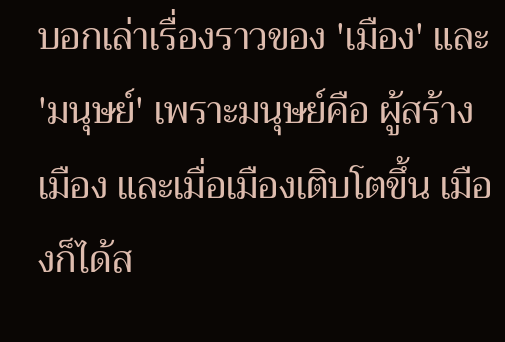บอกเล่าเรื่องราวของ 'เมือง' และ 'มนุษย์' เพราะมนุษย์คือ ผู้สร้างเมือง และเมื่อเมืองเติบโตขึ้น เมืองก็ได้ส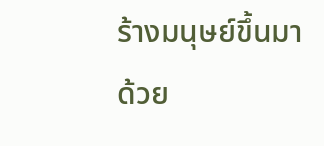ร้างมนุษย์ขึ้นมาด้วย